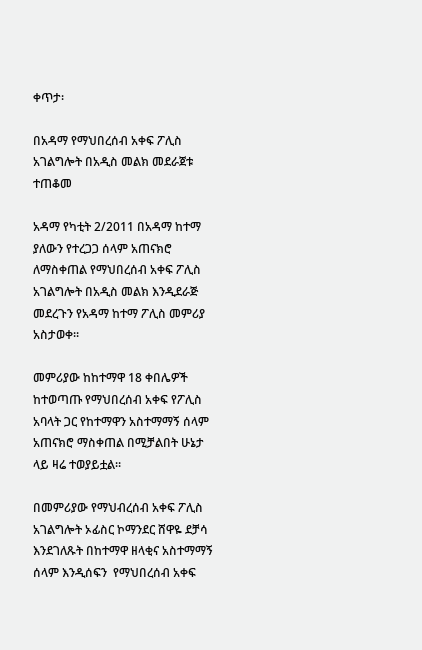ቀጥታ፡

በአዳማ የማህበረሰብ አቀፍ ፖሊስ አገልግሎት በአዲስ መልክ መደራጀቱ ተጠቆመ

አዳማ የካቲት 2/2011 በአዳማ ከተማ ያለውን የተረጋጋ ሰላም አጠናክሮ ለማስቀጠል የማህበረሰብ አቀፍ ፖሊስ አገልግሎት በአዲስ መልክ እንዲደራጅ መደረጉን የአዳማ ከተማ ፖሊስ መምሪያ አስታወቀ።

መምሪያው ከከተማዋ 18 ቀበሌዎች ከተወጣጡ የማህበረሰብ አቀፍ የፖሊስ አባላት ጋር የከተማዋን አስተማማኝ ሰላም አጠናክሮ ማስቀጠል በሚቻልበት ሁኔታ ላይ ዛሬ ተወያይቷል።

በመምሪያው የማህብረሰብ አቀፍ ፖሊስ አገልግሎት ኦፊስር ኮማንደር ሸዋዬ ደቻሳ እንደገለጹት በከተማዋ ዘላቂና አስተማማኝ ሰላም እንዲሰፍን  የማህበረሰብ አቀፍ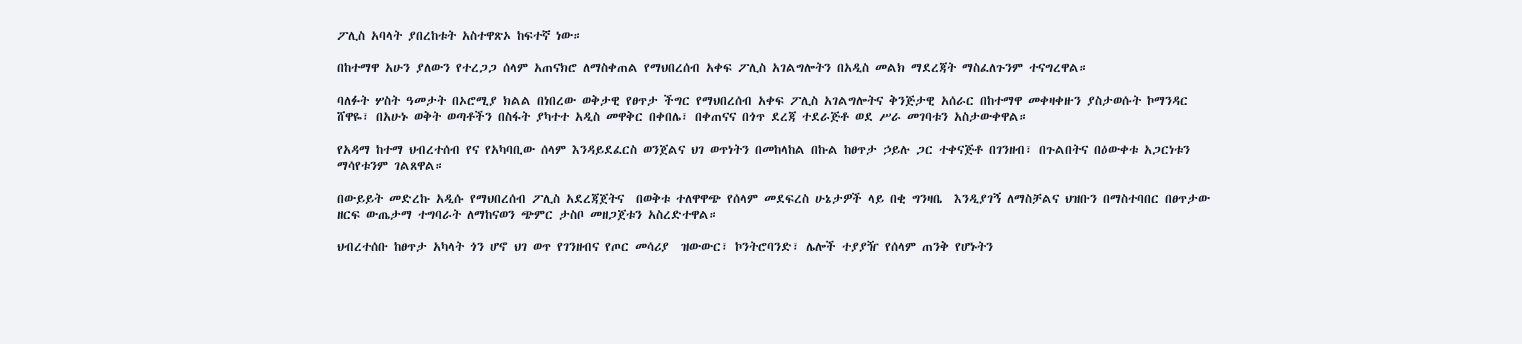ፖሊስ አባላት ያበረከቱት አስተዋጽኦ ከፍተኛ ነው።

በከተማዋ አሁን ያለውን የተረጋጋ ሰላም አጠናክሮ ለማስቀጠል የማህበረሰብ አቀፍ ፖሊስ አገልግሎትን በአዲስ መልክ ማደረጃት ማስፈለጉንም ተናግረዋል።

ባለፉት ሦስት ዓመታት በኦሮሚያ ክልል በነበረው ወቅታዊ የፀጥታ ችግር የማህበረሰብ አቀፍ ፖሊስ አገልግሎትና ቅንጅታዊ አሰራር በከተማዋ መቀዛቀዙን ያስታወሱት ኮማንዳር ሸዋዬ፣ በአሁኑ ወቅት ወጣቶችን በስፋት ያካተተ አዲስ መዋቅር በቀበሌ፣ በቀጠናና በጎጥ ደረጃ ተደራጅቶ ወደ ሥራ መገባቱን አስታውቀዋል።

የአዳማ ከተማ ህብረተሰብ የና የአካባቢው ሰላም እንዳይደፈርስ ወንጀልና ህገ ወጥነትን በመከላከል በኩል ከፀጥታ ኃይሉ ጋር ተቀናጅቶ በገንዘብ፣ በጉልበትና በዕውቀቱ አጋርነቱን ማሳየቱንም ገልጸዋል።

በውይይት መድረኩ አዲሱ የማህበረሰብ ፖሊስ አደረጃጀትና  በወቅቱ ተለዋዋጭ የሰላም መደፍረስ ሁኔታዎች ላይ በቂ ግንዛቤ  እንዲያገኝ ለማስቻልና ህዝቡን በማስተባበር በፀጥታው ዘርፍ ውጤታማ ተግባራት ለማከናወን ጭምር ታስቦ መዘጋጀቱን አስረድተዋል።

ህብረተሰቡ ከፀጥታ አካላት ጎን ሆኖ ህገ ወጥ የገንዘብና የጦር መሳሪያ  ዝውውር፣ ኮንትሮባንድ፣ ሌሎች ተያያዥ የሰላም ጠንቅ የሆኑትን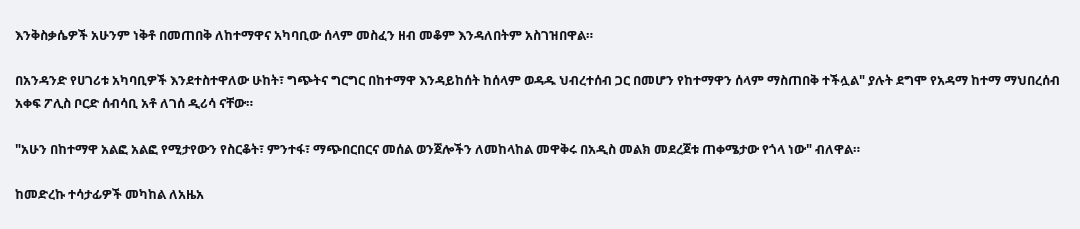እንቅስቃሴዎች አሁንም ነቅቶ በመጠበቅ ለከተማዋና አካባቢው ሰላም መስፈን ዘብ መቆም እንዳለበትም አስገዝበዋል።

በአንዳንድ የሀገሪቱ አካባቢዎች እንደተስተዋለው ሁከት፣ ግጭትና ግርግር በከተማዋ እንዳይከሰት ከሰላም ወዳዱ ህብረተሰብ ጋር በመሆን የከተማዋን ሰላም ማስጠበቅ ተችሏል" ያሉት ደግሞ የአዳማ ከተማ ማህበረሰብ አቀፍ ፖሊስ ቦርድ ሰብሳቢ አቶ ለገሰ ዲሪሳ ናቸው።

"አሁን በከተማዋ አልፎ አልፎ የሚታየውን የስርቆት፣ ምንተፋ፣ ማጭበርበርና መሰል ወንጀሎችን ለመከላከል መዋቅሩ በአዲስ መልክ መደረጀቱ ጠቀሜታው የጎላ ነው" ብለዋል።

ከመድረኩ ተሳታፊዎች መካከል ለአዜአ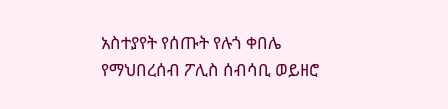አስተያየት የሰጡት የሉጎ ቀበሌ የማህበረሰብ ፖሊስ ሰብሳቢ ወይዘሮ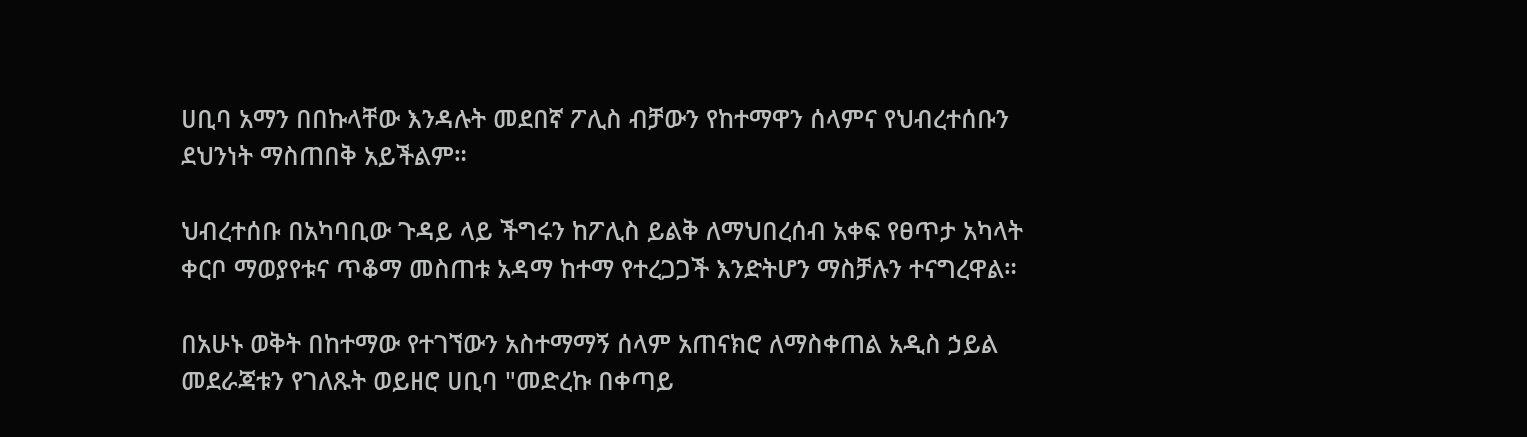ሀቢባ አማን በበኩላቸው እንዳሉት መደበኛ ፖሊስ ብቻውን የከተማዋን ሰላምና የህብረተሰቡን ደህንነት ማስጠበቅ አይችልም።

ህብረተሰቡ በአካባቢው ጉዳይ ላይ ችግሩን ከፖሊስ ይልቅ ለማህበረሰብ አቀፍ የፀጥታ አካላት ቀርቦ ማወያየቱና ጥቆማ መስጠቱ አዳማ ከተማ የተረጋጋች እንድትሆን ማስቻሉን ተናግረዋል።

በአሁኑ ወቅት በከተማው የተገኘውን አስተማማኝ ሰላም አጠናክሮ ለማስቀጠል አዲስ ኃይል መደራጃቱን የገለጹት ወይዘሮ ሀቢባ "መድረኩ በቀጣይ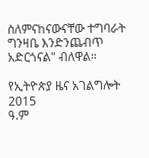ስለምናከናውናቸው ተግባራት ግንዛቤ እንድንጨብጥ አድርጎናል" ብለዋል።

የኢትዮጵያ ዜና አገልግሎት
2015
ዓ.ም